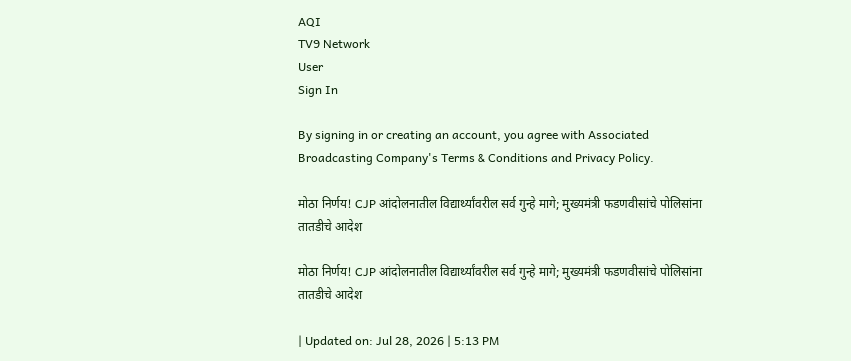AQI
TV9 Network
User
Sign In

By signing in or creating an account, you agree with Associated Broadcasting Company's Terms & Conditions and Privacy Policy.

मोठा निर्णय! CJP आंदोलनातील विद्यार्थ्यांवरील सर्व गुन्हे मागे; मुख्यमंत्री फडणवीसांचे पोलिसांना तातडीचे आदेश

मोठा निर्णय! CJP आंदोलनातील विद्यार्थ्यांवरील सर्व गुन्हे मागे; मुख्यमंत्री फडणवीसांचे पोलिसांना तातडीचे आदेश

| Updated on: Jul 28, 2026 | 5:13 PM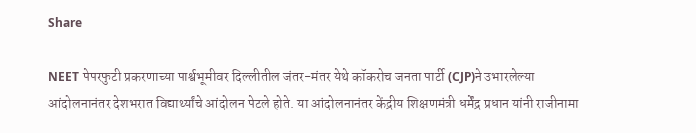Share

NEET पेपरफुटी प्रकरणाच्या पार्श्वभूमीवर दिल्लीतील जंतर-मंतर येथे कॉकरोच जनता पार्टी (CJP)ने उभारलेल्या आंदोलनानंतर देशभरात विद्यार्थ्यांचे आंदोलन पेटले होते. या आंदोलनानंतर केंद्रीय शिक्षणमंत्री धर्मेंद्र प्रधान यांनी राजीनामा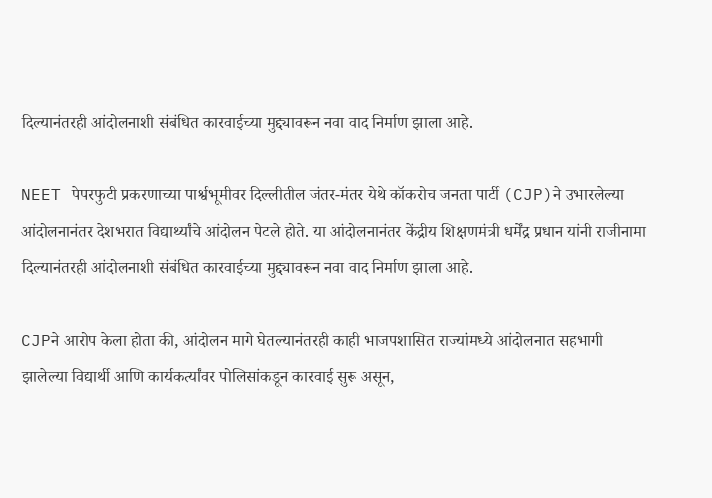दिल्यानंतरही आंदोलनाशी संबंधित कारवाईच्या मुद्द्यावरून नवा वाद निर्माण झाला आहे.

NEET पेपरफुटी प्रकरणाच्या पार्श्वभूमीवर दिल्लीतील जंतर-मंतर येथे कॉकरोच जनता पार्टी (CJP)ने उभारलेल्या आंदोलनानंतर देशभरात विद्यार्थ्यांचे आंदोलन पेटले होते. या आंदोलनानंतर केंद्रीय शिक्षणमंत्री धर्मेंद्र प्रधान यांनी राजीनामा दिल्यानंतरही आंदोलनाशी संबंधित कारवाईच्या मुद्द्यावरून नवा वाद निर्माण झाला आहे.

CJPने आरोप केला होता की, आंदोलन मागे घेतल्यानंतरही काही भाजपशासित राज्यांमध्ये आंदोलनात सहभागी झालेल्या विद्यार्थी आणि कार्यकर्त्यांवर पोलिसांकडून कारवाई सुरू असून,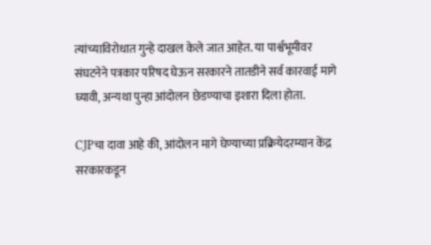त्यांच्याविरोधात गुन्हे दाखल केले जात आहेत. या पार्श्वभूमीवर संघटनेने पत्रकार परिषद घेऊन सरकारने तातडीने सर्व कारवाई मागे घ्यावी, अन्यथा पुन्हा आंदोलन छेडण्याचा इशारा दिला होता.

CJPचा दावा आहे की, आंदोलन मागे घेण्याच्या प्रक्रियेदरम्यान केंद्र सरकारकडून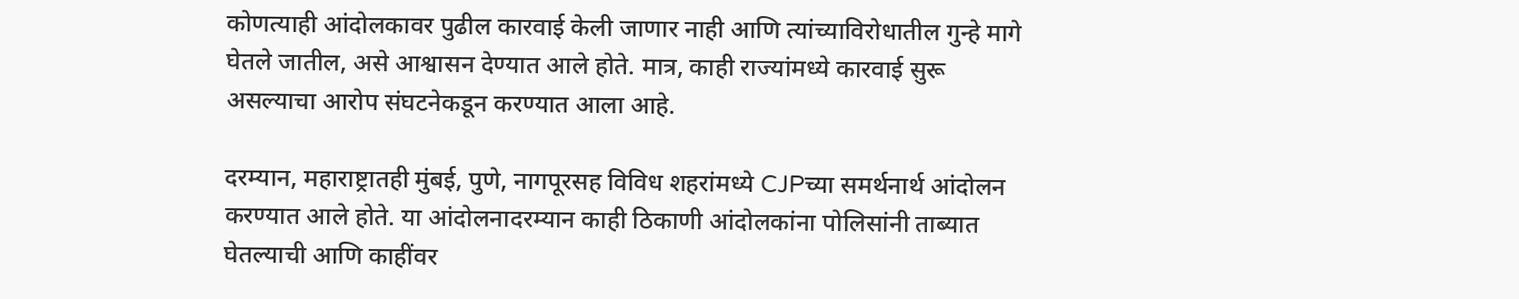कोणत्याही आंदोलकावर पुढील कारवाई केली जाणार नाही आणि त्यांच्याविरोधातील गुन्हे मागे घेतले जातील, असे आश्वासन देण्यात आले होते. मात्र, काही राज्यांमध्ये कारवाई सुरू असल्याचा आरोप संघटनेकडून करण्यात आला आहे.

दरम्यान, महाराष्ट्रातही मुंबई, पुणे, नागपूरसह विविध शहरांमध्ये CJPच्या समर्थनार्थ आंदोलन करण्यात आले होते. या आंदोलनादरम्यान काही ठिकाणी आंदोलकांना पोलिसांनी ताब्यात घेतल्याची आणि काहींवर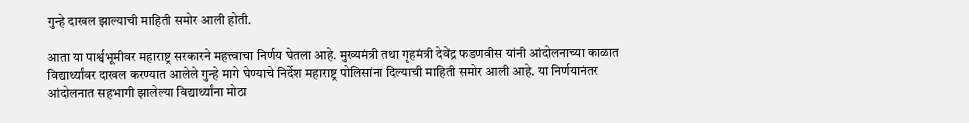गुन्हे दाखल झाल्याची माहिती समोर आली होती.

आता या पार्श्वभूमीवर महाराष्ट्र सरकारने महत्त्वाचा निर्णय घेतला आहे. मुख्यमंत्री तथा गृहमंत्री देवेंद्र फडणवीस यांनी आंदोलनाच्या काळात विद्यार्थ्यांवर दाखल करण्यात आलेले गुन्हे मागे घेण्याचे निर्देश महाराष्ट्र पोलिसांना दिल्याची माहिती समोर आली आहे. या निर्णयानंतर आंदोलनात सहभागी झालेल्या विद्यार्थ्यांना मोठा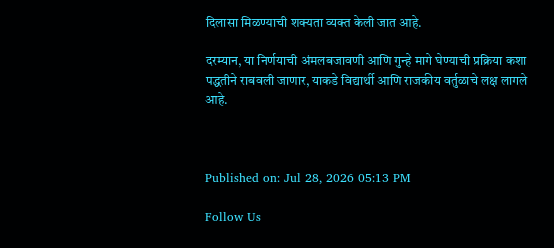दिलासा मिळण्याची शक्यता व्यक्त केली जात आहे.

दरम्यान, या निर्णयाची अंमलबजावणी आणि गुन्हे मागे घेण्याची प्रक्रिया कशा पद्धतीने राबवली जाणार, याकडे विद्यार्थी आणि राजकीय वर्तुळाचे लक्ष लागले आहे.



Published on: Jul 28, 2026 05:13 PM

Follow Us